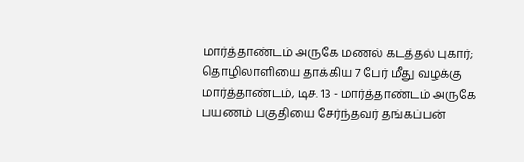மார்த்தாண்டம் அருகே மணல் கடத்தல் புகார்; தொழிலாளியை தாக்கிய 7 பேர் மீது வழக்கு
மார்த்தாண்டம், டிச. 13 - மார்த்தாண்டம் அருகே பயணம் பகுதியை சேர்ந்தவர் தங்கப்பன்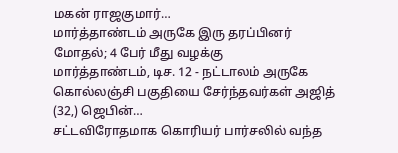மகன் ராஜகுமார்…
மார்த்தாண்டம் அருகே இரு தரப்பினர் மோதல்; 4 பேர் மீது வழக்கு
மார்த்தாண்டம், டிச. 12 - நட்டாலம் அருகே கொல்லஞ்சி பகுதியை சேர்ந்தவர்கள் அஜித் (32,) ஜெபின்…
சட்டவிரோதமாக கொரியர் பார்சலில் வந்த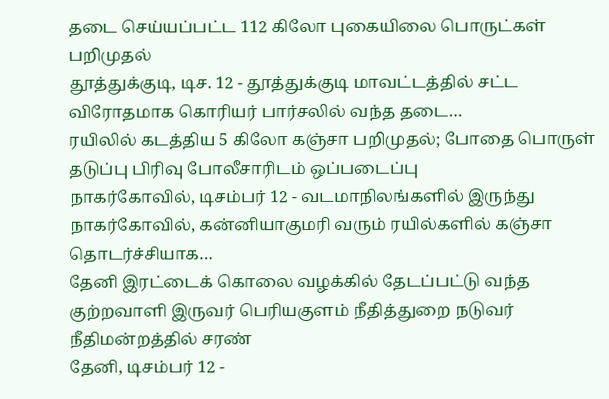தடை செய்யப்பட்ட 112 கிலோ புகையிலை பொருட்கள் பறிமுதல்
தூத்துக்குடி, டிச. 12 - தூத்துக்குடி மாவட்டத்தில் சட்ட விரோதமாக கொரியர் பார்சலில் வந்த தடை…
ரயிலில் கடத்திய 5 கிலோ கஞ்சா பறிமுதல்; போதை பொருள் தடுப்பு பிரிவு போலீசாரிடம் ஒப்படைப்பு
நாகர்கோவில், டிசம்பர் 12 - வடமாநிலங்களில் இருந்து நாகர்கோவில், கன்னியாகுமரி வரும் ரயில்களில் கஞ்சா தொடர்ச்சியாக…
தேனி இரட்டைக் கொலை வழக்கில் தேடப்பட்டு வந்த குற்றவாளி இருவர் பெரியகுளம் நீதித்துறை நடுவர் நீதிமன்றத்தில் சரண்
தேனி, டிசம்பர் 12 -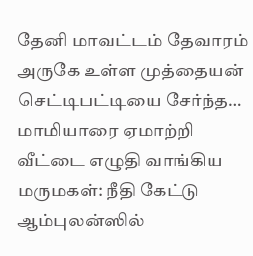தேனி மாவட்டம் தேவாரம் அருகே உள்ள முத்தையன் செட்டிபட்டியை சேர்ந்த…
மாமியாரை ஏமாற்றி வீட்டை எழுதி வாங்கிய மருமகள்: நீதி கேட்டு ஆம்புலன்ஸில்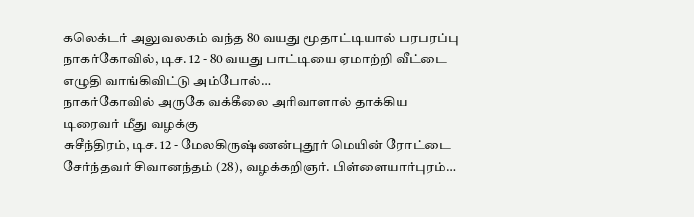கலெக்டர் அலுவலகம் வந்த 80 வயது மூதாட்டியால் பரபரப்பு
நாகர்கோவில், டிச. 12 - 80 வயது பாட்டியை ஏமாற்றி வீட்டை எழுதி வாங்கிவிட்டு அம்போல்…
நாகர்கோவில் அருகே வக்கீலை அரிவாளால் தாக்கிய டிரைவர் மீது வழக்கு
சுசீந்திரம், டிச. 12 - மேலகிருஷ்ணன்புதூர் மெயின் ரோட்டை சேர்ந்தவர் சிவானந்தம் (28), வழக்கறிஞர். பிள்ளையார்புரம்…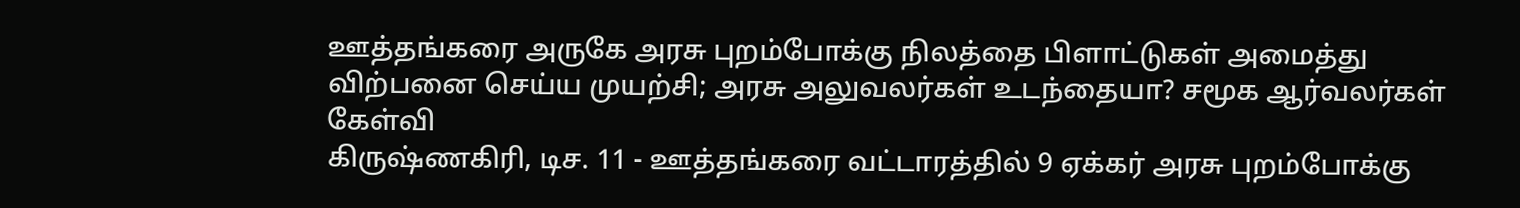ஊத்தங்கரை அருகே அரசு புறம்போக்கு நிலத்தை பிளாட்டுகள் அமைத்து விற்பனை செய்ய முயற்சி; அரசு அலுவலர்கள் உடந்தையா? சமூக ஆர்வலர்கள் கேள்வி
கிருஷ்ணகிரி, டிச. 11 - ஊத்தங்கரை வட்டாரத்தில் 9 ஏக்கர் அரசு புறம்போக்கு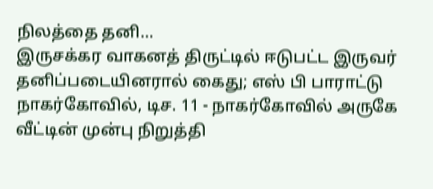நிலத்தை தனி…
இருசக்கர வாகனத் திருட்டில் ஈடுபட்ட இருவர் தனிப்படையினரால் கைது; எஸ் பி பாராட்டு
நாகர்கோவில், டிச. 11 - நாகர்கோவில் அருகே வீட்டின் முன்பு நிறுத்தி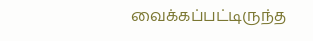வைக்கப்பட்டிருந்த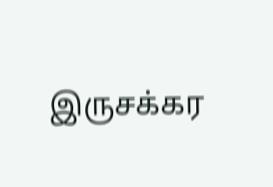இருசக்கர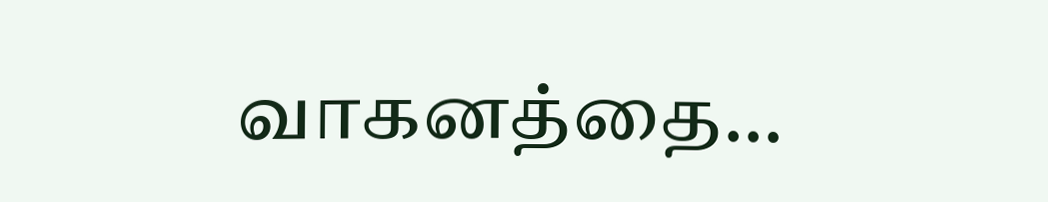வாகனத்தை…